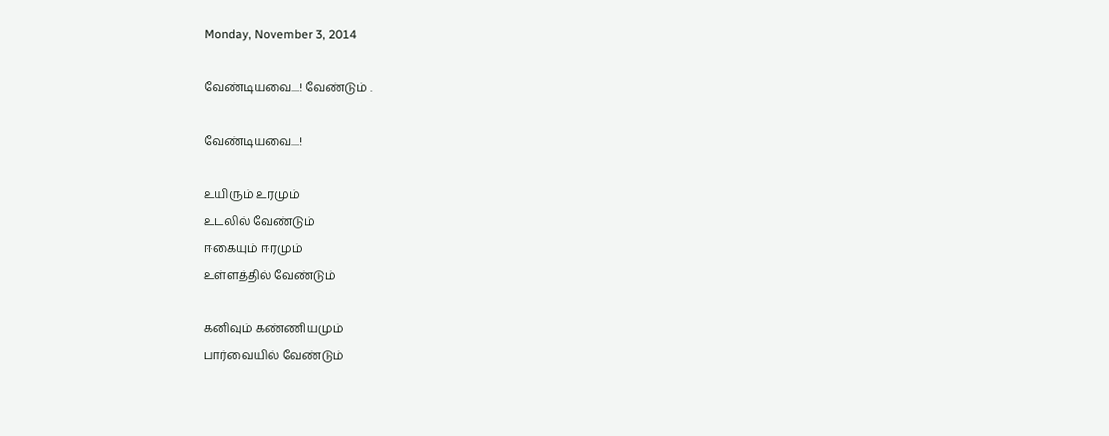Monday, November 3, 2014

வேண்டியவை....! வேண்டும் .

வேண்டியவை....!

உயிரும் உரமும்
உடலில் வேண்டும்
ஈகையும் ஈரமும்
உள்ளத்தில் வேண்டும்

கனிவும் கண்ணியமும்
பார்வையில் வேண்டும்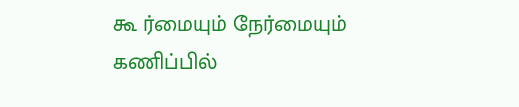கூ ர்மையும் நேர்மையும்
கணிப்பில்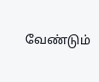வேண்டும்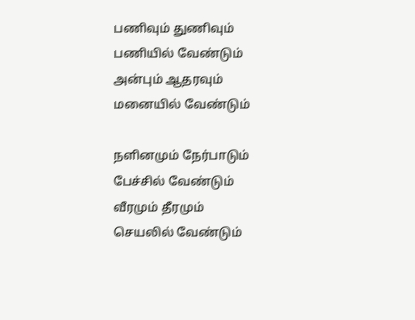பணிவும் துணிவும்
பணியில் வேண்டும்
அன்பும் ஆதரவும்
மனையில் வேண்டும்

நளினமும் நேர்பாடும்
பேச்சில் வேண்டும்
வீரமும் தீரமும்
செயலில் வேண்டும்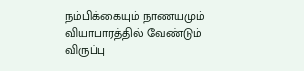நம்பிக்கையும் நாணயமும்
வியாபாரத்தில் வேண்டும்
விருப்பு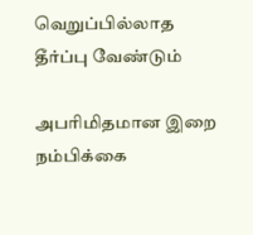வெறுப்பில்லாத
தீர்ப்பு வேண்டும்

அபரிமிதமான இறை
நம்பிக்கை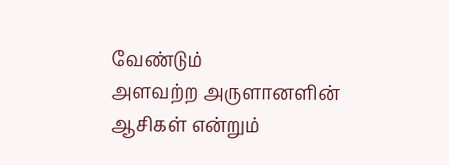வேண்டும்
அளவற்ற அருளானளின்
ஆசிகள் என்றும்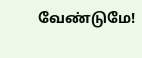வேண்டுமே!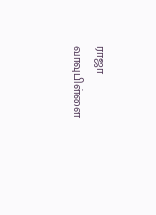ராஜா வாவுபிள்ளை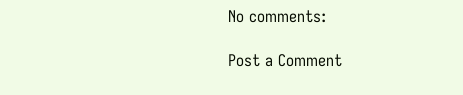No comments:

Post a Comment